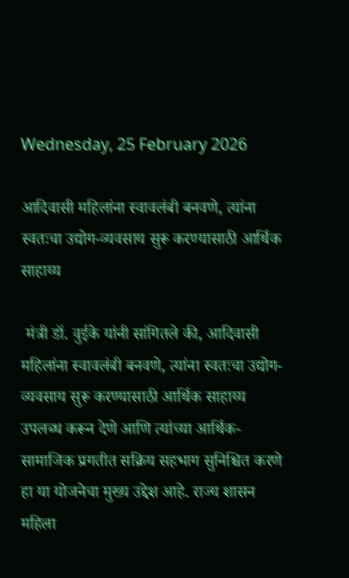Wednesday, 25 February 2026

आदिवासी महिलांना स्वावलंबी बनवणे, त्यांना स्वतःचा उद्योग-व्यवसाय सुरू करण्यासाठी आर्थिक साहाय्य

 मंत्री डॉ. वुईके यांनी सांगितले की, आदिवासी महिलांना स्वावलंबी बनवणे, त्यांना स्वतःचा उद्योग-व्यवसाय सुरू करण्यासाठी आर्थिक साहाय्य उपलब्ध करून देणे आणि त्यांच्या आर्थिक-सामाजिक प्रगतीत सक्रिय सहभाग सुनिश्चित करणे हा या योजनेचा मुख्य उद्देश आहे. राज्य शासन महिला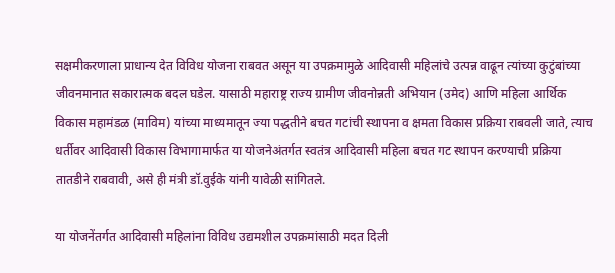सक्षमीकरणाला प्राधान्य देत विविध योजना राबवत असून या उपक्रमामुळे आदिवासी महिलांचे उत्पन्न वाढून त्यांच्या कुटुंबांच्या जीवनमानात सकारात्मक बदल घडेल. यासाठी महाराष्ट्र राज्य ग्रामीण जीवनोन्नती अभियान (उमेद) आणि महिला आर्थिक विकास महामंडळ (माविम) यांच्या माध्यमातून ज्या पद्धतीने बचत गटांची स्थापना व क्षमता विकास प्रक्रिया राबवली जाते, त्याच धर्तीवर आदिवासी विकास विभागामार्फत या योजनेअंतर्गत स्वतंत्र आदिवासी महिला बचत गट स्थापन करण्याची प्रक्रिया तातडीने राबवावी, असे ही मंत्री डॉ.वुईके यांनी यावेळी सांगितले.

या योजनेंतर्गत आदिवासी महिलांना विविध उद्यमशील उपक्रमांसाठी मदत दिली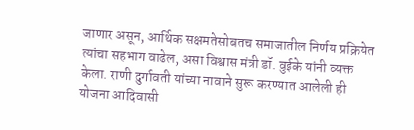जाणार असून, आर्थिक सक्षमतेसोबतच समाजातील निर्णय प्रक्रियेत त्यांचा सहभाग वाढेल, असा विश्वास मंत्री डॉ. वुईके यांनी व्यक्त केला. राणी दुर्गावती यांच्या नावाने सुरू करण्यात आलेली ही योजना आदिवासी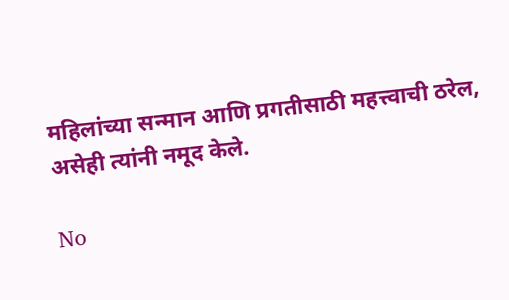महिलांच्या सन्मान आणि प्रगतीसाठी महत्त्वाची ठरेल, असेही त्यांनी नमूद केले.

No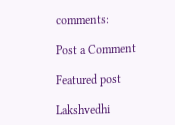comments:

Post a Comment

Featured post

Lakshvedhi